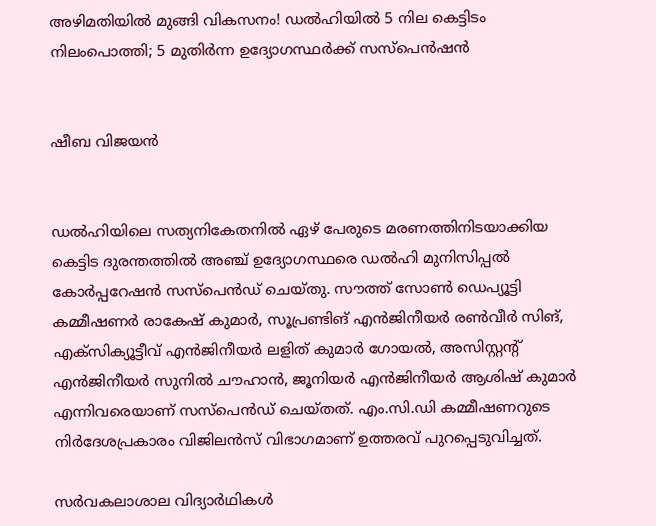അഴിമതിയിൽ മുങ്ങി വികസനം! ഡൽഹിയിൽ 5 നില കെട്ടിടം നിലംപൊത്തി; 5 മുതിർന്ന ഉദ്യോഗസ്ഥർക്ക് സസ്പെൻഷൻ


ഷീബ വിജയൻ


ഡൽഹിയിലെ സത്യനികേതനിൽ ഏഴ് പേരുടെ മരണത്തിനിടയാക്കിയ കെട്ടിട ദുരന്തത്തിൽ അഞ്ച് ഉദ്യോഗസ്ഥരെ ഡൽഹി മുനിസിപ്പൽ കോർപ്പറേഷൻ സസ്പെൻഡ് ചെയ്തു. സൗത്ത് സോൺ ഡെപ്യൂട്ടി കമ്മീഷണർ രാകേഷ് കുമാർ, സൂപ്രണ്ടിങ് എൻജിനീയർ രൺവീർ സിങ്, എക്സിക്യൂട്ടീവ് എൻജിനീയർ ലളിത് കുമാർ ഗോയൽ, അസിസ്റ്റന്റ് എൻജിനീയർ സുനിൽ ചൗഹാൻ, ജൂനിയർ എൻജിനീയർ ആശിഷ് കുമാർ എന്നിവരെയാണ് സസ്പെൻഡ് ചെയ്തത്. എം.സി.ഡി കമ്മീഷണറുടെ നിർദേശപ്രകാരം വിജിലൻസ് വിഭാഗമാണ് ഉത്തരവ് പുറപ്പെടുവിച്ചത്.

സർവകലാശാല വിദ്യാർഥികൾ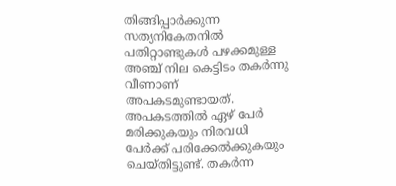തിങ്ങിപ്പാർക്കുന്ന സത്യനികേതനിൽ പതിറ്റാണ്ടുകൾ പഴക്കമുള്ള അഞ്ച് നില കെട്ടിടം തകർന്നു വീണാണ് അപകടമുണ്ടായത്. അപകടത്തിൽ ഏഴ് പേർ മരിക്കുകയും നിരവധി പേർക്ക് പരിക്കേൽക്കുകയും ചെയ്തിട്ടുണ്ട്. തകർന്ന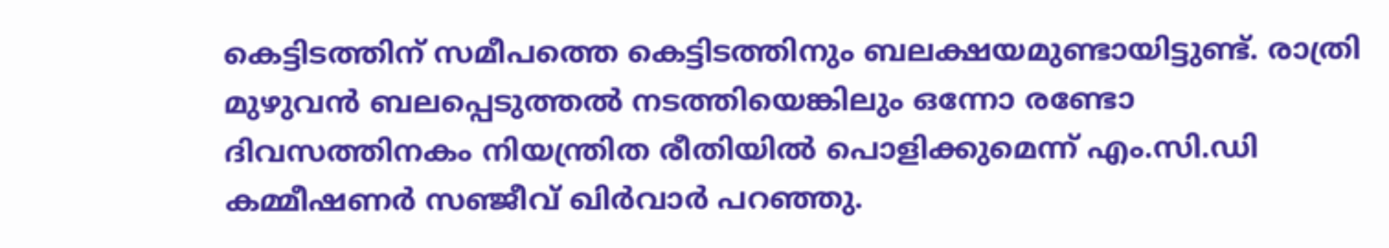കെട്ടിടത്തിന് സമീപത്തെ കെട്ടിടത്തിനും ബലക്ഷയമുണ്ടായിട്ടുണ്ട്. രാത്രി മുഴുവൻ ബലപ്പെടുത്തൽ നടത്തിയെങ്കിലും ഒന്നോ രണ്ടോ ദിവസത്തിനകം നിയന്ത്രിത രീതിയിൽ പൊളിക്കുമെന്ന് എം.സി.ഡി കമ്മീഷണർ സഞ്ജീവ് ഖിർവാർ പറഞ്ഞു.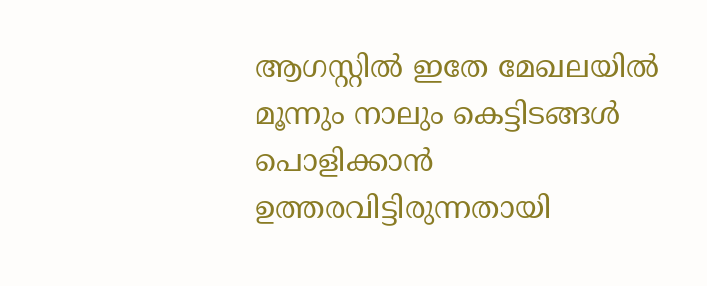ആഗസ്റ്റിൽ ഇതേ മേഖലയിൽ മൂന്നും നാലും കെട്ടിടങ്ങൾ പൊളിക്കാൻ ഉത്തരവിട്ടിരുന്നതായി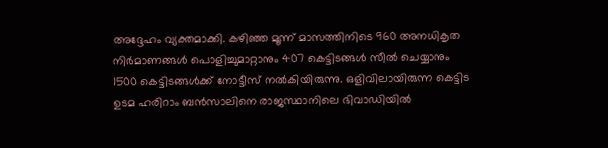അദ്ദേഹം വ്യക്തമാക്കി. കഴിഞ്ഞ മൂന്ന് മാസത്തിനിടെ 960 അനധികൃത നിർമാണങ്ങൾ പൊളിച്ചുമാറ്റാനും 407 കെട്ടിടങ്ങൾ സീൽ ചെയ്യാനും 1500 കെട്ടിടങ്ങൾക്ക് നോട്ടീസ് നൽകിയിരുന്നു. ഒളിവിലായിരുന്ന കെട്ടിട ഉടമ ഹരിറാം ബൻസാലിനെ രാജസ്ഥാനിലെ ഭിവാഡിയിൽ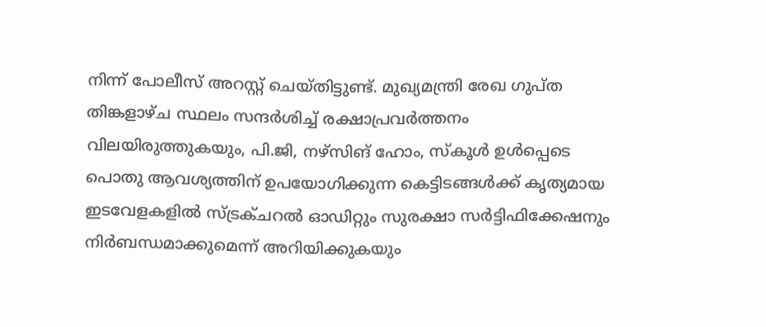നിന്ന് പോലീസ് അറസ്റ്റ് ചെയ്തിട്ടുണ്ട്. മുഖ്യമന്ത്രി രേഖ ഗുപ്ത തിങ്കളാഴ്ച സ്ഥലം സന്ദർശിച്ച് രക്ഷാപ്രവർത്തനം വിലയിരുത്തുകയും, പി.ജി, നഴ്സിങ് ഹോം, സ്കൂൾ ഉൾപ്പെടെ പൊതു ആവശ്യത്തിന് ഉപയോഗിക്കുന്ന കെട്ടിടങ്ങൾക്ക് കൃത്യമായ ഇടവേളകളിൽ സ്ട്രക്ചറൽ ഓഡിറ്റും സുരക്ഷാ സർട്ടിഫിക്കേഷനും നിർബന്ധമാക്കുമെന്ന് അറിയിക്കുകയും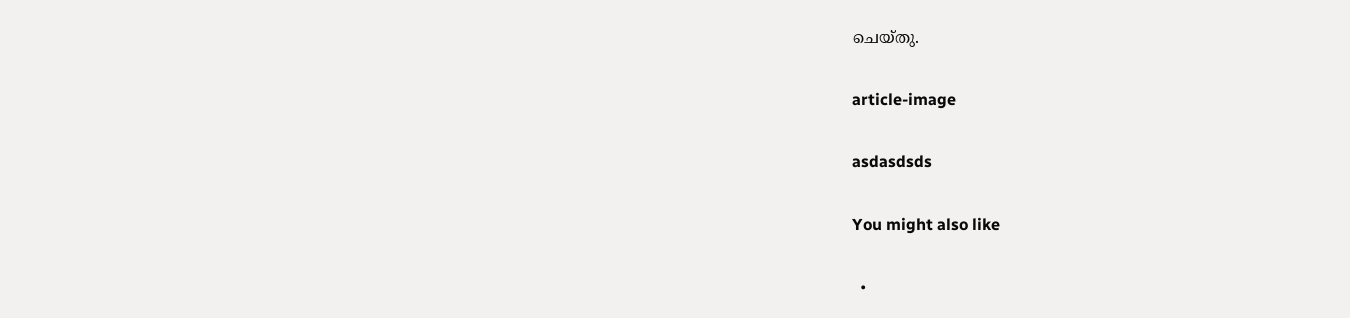ചെയ്തു.

article-image

asdasdsds

You might also like

  •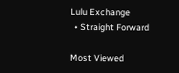Lulu Exchange
  • Straight Forward

Most Viewed